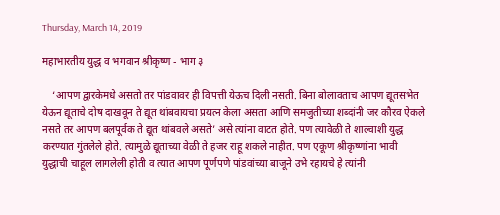Thursday, March 14, 2019

महाभारतीय युद्ध व भगवान श्रीकृष्ण - भाग ३

    ‘आपण द्वारकेमधे असतो तर पांडवावर ही विपत्ती येऊच दिली नसती. बिना बोलावताच आपण द्यूतसभेत येऊन द्यूताचे दोष दाखवून ते द्यूत थांबवायचा प्रयत्न केला असता आणि समजुतीच्या शब्दांनी जर कौरव ऐकले नसते तर आपण बलपूर्वक ते द्यूत थांबवले असते’ असे त्यांना वाटत होते. पण त्यावेळी ते शाल्वाशी युद्ध करण्यात गुंतलेले होते. त्यामुळे द्यूताच्या वेळी ते हजर राहू शकले नाहीत. पण एकूण श्रीकृष्णांना भावी युद्धाची चाहूल लागलेली होती व त्यात आपण पूर्णपणे पांडवांच्या बाजूने उभे रहायचे हे त्यांनी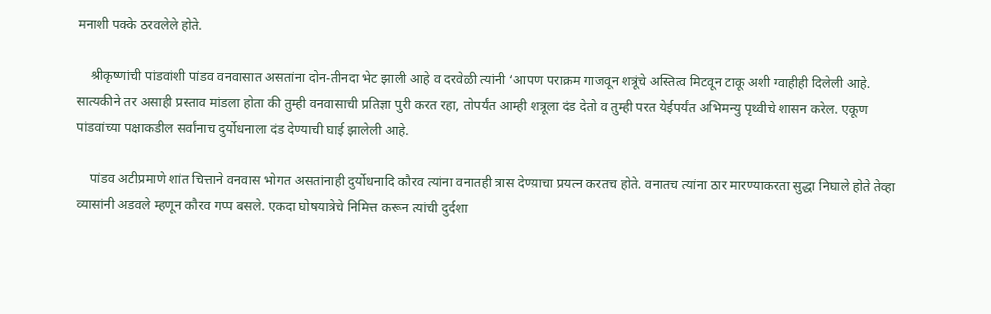मनाशी पक्के ठरवलेले होते.

    श्रीकृष्णांची पांडवांशी पांडव वनवासात असतांना दोन-तीनदा भेट झाली आहे व दरवेळी त्यांनी ‘आपण पराक्रम गाजवून शत्रूंचे अस्तित्व मिटवून टाकू अशी ग्वाहीही दिलेली आहे.    सात्यकीने तर असाही प्रस्ताव मांडला होता की तुम्ही वनवासाची प्रतिज्ञा पुरी करत रहा, तोपर्यंत आम्ही शत्रूला दंड देतो व तुम्ही परत येईपर्यंत अभिमन्यु पृथ्वीचे शासन करेल. एकूण पांडवांच्या पक्षाकडील सर्वांनाच दुर्योधनाला दंड देण्याची घाई झालेली आहे.

    पांडव अटीप्रमाणे शांत चित्ताने वनवास भोगत असतांनाही दुर्योधनादि कौरव त्यांना वनातही त्रास देण्य़ाचा प्रयत्न करतच होते. वनातच त्यांना ठार मारण्याकरता सुद्धा निघाले होते तेव्हा व्यासांनी अडवले म्हणून कौरव गप्प बसले. एकदा घोषयात्रेचे निमित्त करून त्यांची दुर्दशा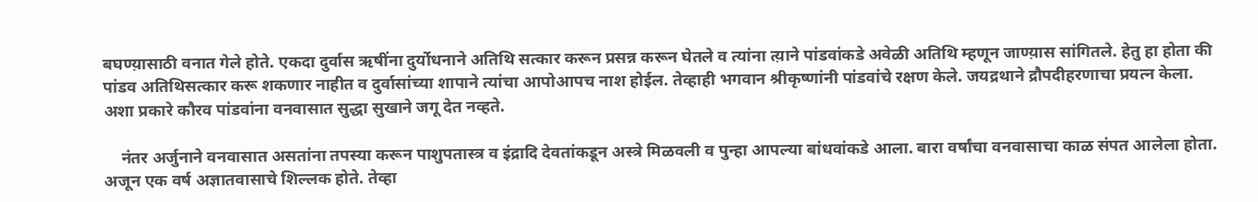बघण्य़ासाठी वनात गेले होते. एकदा दुर्वास ऋषींना दुर्योधनाने अतिथि सत्कार करून प्रसन्न करून घेतले व त्यांना त्य़ाने पांडवांकडे अवेळी अतिथि म्हणून जाण्य़ास सांगितले. हेतु हा होता की पांडव अतिथिसत्कार करू शकणार नाहीत व दुर्वासांच्या शापाने त्यांचा आपोआपच नाश होईल. तेव्हाही भगवान श्रीकृष्णांनी पांडवांचे रक्षण केले. जयद्रथाने द्रौपदीहरणाचा प्रयत्न केला. अशा प्रकारे कौरव पांडवांना वनवासात सुद्धा सुखाने जगू देत नव्हते.

    नंतर अर्जुनाने वनवासात असतांना तपस्या करून पाशुपतास्त्र व इंद्रादि देवतांकडून अस्त्रे मिळवली व पुन्हा आपल्या बांधवांकडे आला. बारा वर्षांचा वनवासाचा काळ संपत आलेला होता. अजून एक वर्ष अज्ञातवासाचे शिल्लक होते. तेव्हा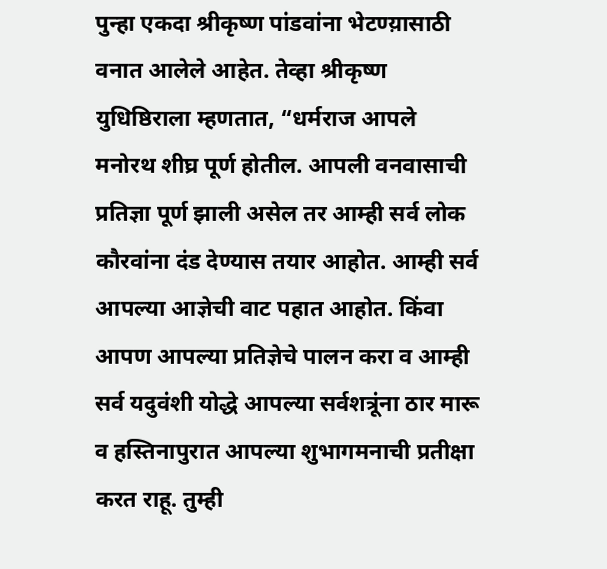पुन्हा एकदा श्रीकृष्ण पांडवांना भेटण्य़ासाठी वनात आलेले आहेत. तेव्हा श्रीकृष्ण युधिष्ठिराला म्हणतात, “धर्मराज आपले मनोरथ शीघ्र पूर्ण होतील. आपली वनवासाची प्रतिज्ञा पूर्ण झाली असेल तर आम्ही सर्व लोक कौरवांना दंड देण्यास तयार आहोत. आम्ही सर्व आपल्या आज्ञेची वाट पहात आहोत. किंवा आपण आपल्या प्रतिज्ञेचे पालन करा व आम्ही सर्व यदुवंशी योद्धे आपल्या सर्वशत्रूंना ठार मारू व हस्तिनापुरात आपल्या शुभागमनाची प्रतीक्षा करत राहू. तुम्ही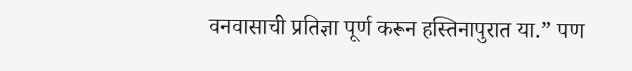वनवासाची प्रतिज्ञा पूर्ण करून हस्तिनापुरात या.” पण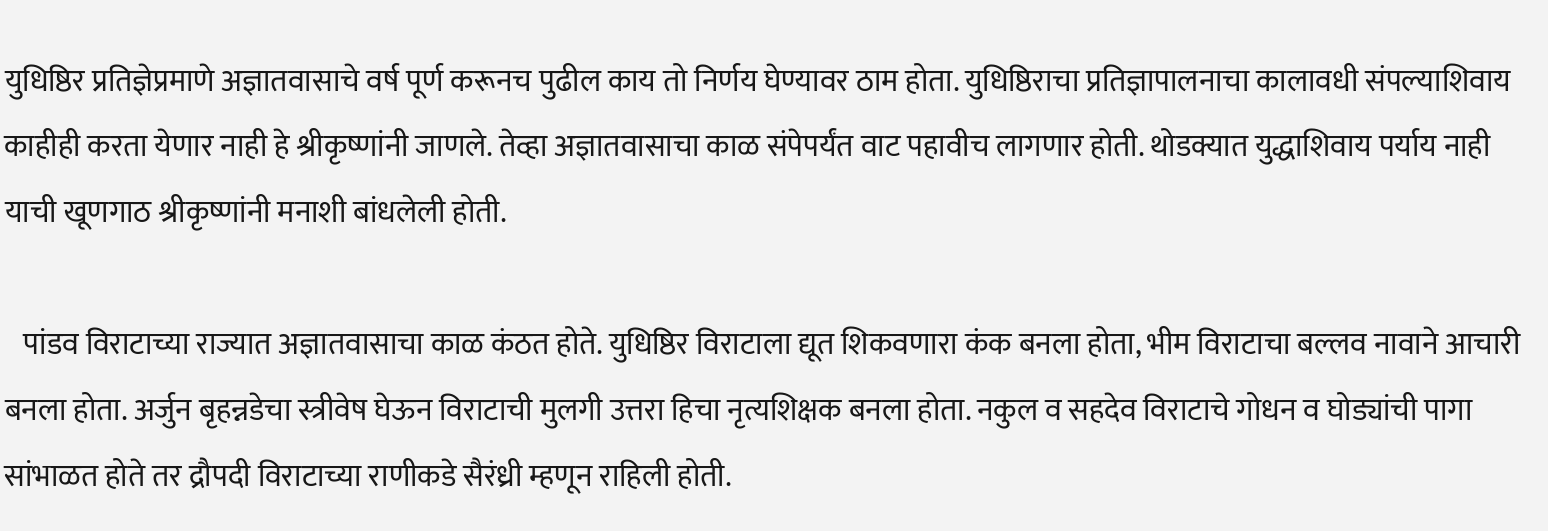युधिष्ठिर प्रतिज्ञेप्रमाणे अज्ञातवासाचे वर्ष पूर्ण करूनच पुढील काय तो निर्णय घेण्यावर ठाम होता. युधिष्ठिराचा प्रतिज्ञापालनाचा कालावधी संपल्याशिवाय काहीही करता येणार नाही हे श्रीकृष्णांनी जाणले. तेव्हा अज्ञातवासाचा काळ संपेपर्यंत वाट पहावीच लागणार होती. थोडक्यात युद्धाशिवाय पर्याय नाही याची खूणगाठ श्रीकृष्णांनी मनाशी बांधलेली होती.

   पांडव विराटाच्या राज्यात अज्ञातवासाचा काळ कंठत होते. युधिष्ठिर विराटाला द्यूत शिकवणारा कंक बनला होता, भीम विराटाचा बल्लव नावाने आचारी बनला होता. अर्जुन बृहन्नडेचा स्त्रीवेष घेऊन विराटाची मुलगी उत्तरा हिचा नृत्यशिक्षक बनला होता. नकुल व सहदेव विराटाचे गोधन व घोड्यांची पागा सांभाळत होते तर द्रौपदी विराटाच्या राणीकडे सैरंध्री म्हणून राहिली होती.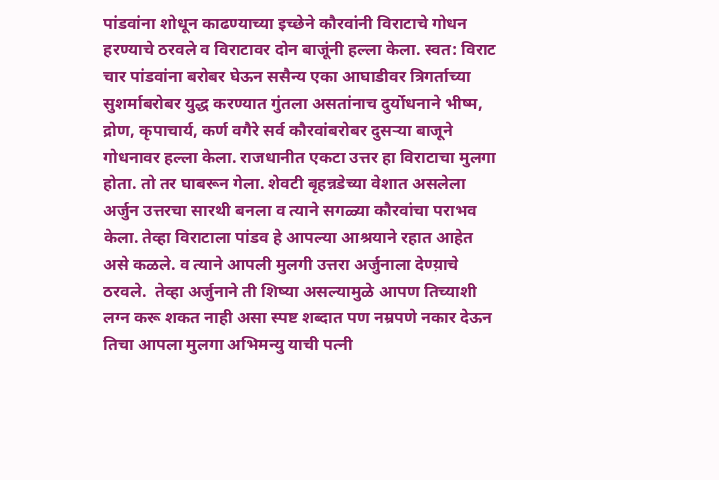पांडवांना शोधून काढण्याच्या इच्छेने कौरवांनी विराटाचे गोधन हरण्याचे ठरवले व विराटावर दोन बाजूंनी हल्ला केला. स्वत: विराट चार पांडवांना बरोबर घेऊन ससैन्य एका आघाडीवर त्रिगर्ताच्या सुशर्माबरोबर युद्ध करण्यात गुंतला असतांनाच दुर्योधनाने भीष्म, द्रोण, कृपाचार्य, कर्ण वगैरे सर्व कौरवांबरोबर दुसर्‍या बाजूने गोधनावर हल्ला केला. राजधानीत एकटा उत्तर हा विराटाचा मुलगा होता. तो तर घाबरून गेला. शेवटी बृहन्नडेच्या वेशात असलेला अर्जुन उत्तरचा सारथी बनला व त्याने सगळ्या कौरवांचा पराभव केला. तेव्हा विराटाला पांडव हे आपल्या आश्रयाने रहात आहेत असे कळले. व त्याने आपली मुलगी उत्तरा अर्जुनाला देण्य़ाचे ठरवले.  तेव्हा अर्जुनाने ती शिष्या असल्यामुळे आपण तिच्याशी लग्न करू शकत नाही असा स्पष्ट शब्दात पण नम्रपणे नकार देऊन तिचा आपला मुलगा अभिमन्यु याची पत्नी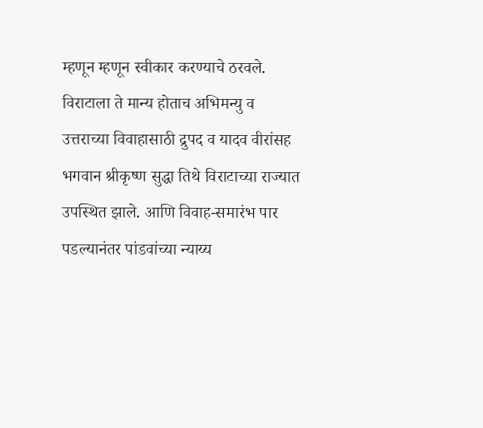म्हणून म्हणून स्वीकार करण्याचे ठरवले. विराटाला ते मान्य होताच अभिमन्यु व उत्तराच्या विवाहासाठी द्रुपद व यादव वीरांसह भगवान श्रीकृष्ण सुद्धा तिथे विराटाच्या राज्यात उपस्थित झाले. आणि विवाह-समारंभ पार पडल्यानंतर पांडवांच्या न्याय्य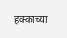हक्काच्या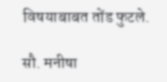विषयाबाबत तोंड फुटले.

सौ. मनीषा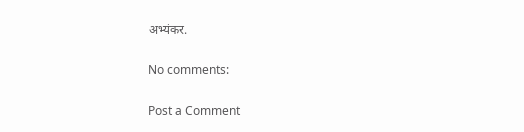अभ्यंकर.

No comments:

Post a Comment